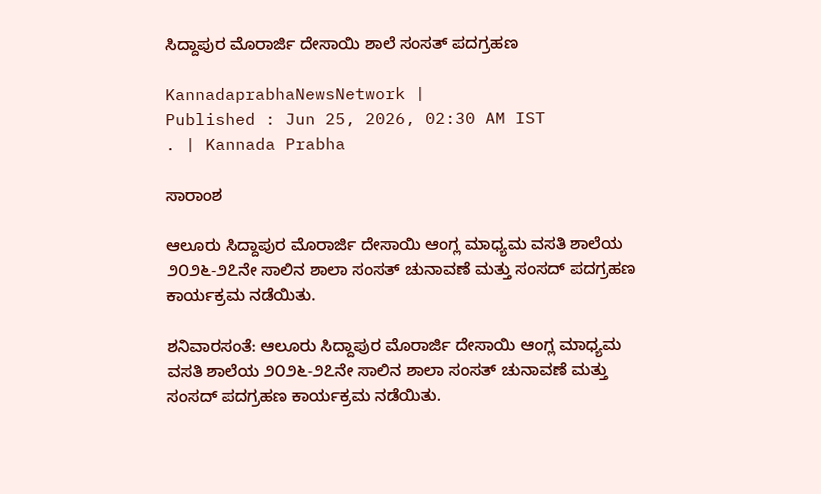ಸಿದ್ದಾಪುರ ಮೊರಾರ್ಜಿ ದೇಸಾಯಿ ಶಾಲೆ ಸಂಸತ್‌ ಪದಗ್ರಹಣ

KannadaprabhaNewsNetwork |
Published : Jun 25, 2026, 02:30 AM IST
. | Kannada Prabha

ಸಾರಾಂಶ

ಆಲೂರು ಸಿದ್ದಾಪುರ ಮೊರಾರ್ಜಿ ದೇಸಾಯಿ ಆಂಗ್ಲ ಮಾಧ್ಯಮ ವಸತಿ ಶಾಲೆಯ ೨೦೨೬-೨೭ನೇ ಸಾಲಿನ ಶಾಲಾ ಸಂಸತ್‌ ಚುನಾವಣೆ ಮತ್ತು ಸಂಸದ್ ಪದಗ್ರಹಣ ಕಾರ್ಯಕ್ರಮ ನಡೆಯಿತು.

ಶನಿವಾರಸಂತೆ: ಆಲೂರು ಸಿದ್ದಾಪುರ ಮೊರಾರ್ಜಿ ದೇಸಾಯಿ ಆಂಗ್ಲ ಮಾಧ್ಯಮ ವಸತಿ ಶಾಲೆಯ ೨೦೨೬-೨೭ನೇ ಸಾಲಿನ ಶಾಲಾ ಸಂಸತ್‌ ಚುನಾವಣೆ ಮತ್ತು ಸಂಸದ್ ಪದಗ್ರಹಣ ಕಾರ್ಯಕ್ರಮ ನಡೆಯಿತು.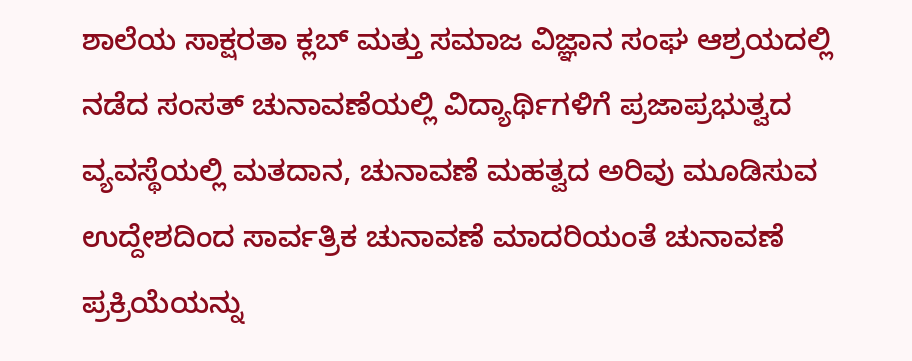ಶಾಲೆಯ ಸಾಕ್ಷರತಾ ಕ್ಲಬ್ ಮತ್ತು ಸಮಾಜ ವಿಜ್ಞಾನ ಸಂಘ ಆಶ್ರಯದಲ್ಲಿ ನಡೆದ ಸಂಸತ್‌ ಚುನಾವಣೆಯಲ್ಲಿ ವಿದ್ಯಾರ್ಥಿಗಳಿಗೆ ಪ್ರಜಾಪ್ರಭುತ್ವದ ವ್ಯವಸ್ಥೆಯಲ್ಲಿ ಮತದಾನ, ಚುನಾವಣೆ ಮಹತ್ವದ ಅರಿವು ಮೂಡಿಸುವ ಉದ್ದೇಶದಿಂದ ಸಾರ್ವತ್ರಿಕ ಚುನಾವಣೆ ಮಾದರಿಯಂತೆ ಚುನಾವಣೆ ಪ್ರಕ್ರಿಯೆಯನ್ನು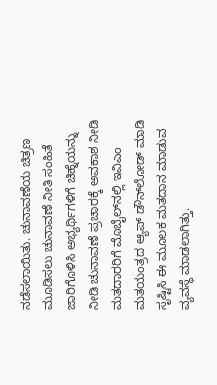ನಡೆಸಲಾಯಿತು. ಚುನಾವಣೆಯ ಚಿತ್ರಣ ಮೂಡಿಸಲು ಚುನಾವಣೆ ನೀತಿ ಸಂಹಿತೆ ಜಾರಿಗೊಳಿಸಿ ಅಭ್ಯರ್ಥಿಗಳಿಗೆ ಚಿಹ್ನೆಯನ್ನು ನೀಡಿ ಚುನಾವಣೆ ಪ್ರಚಾರಕ್ಕೆ ಅವಕಾಶ ನೀಡಿ ಮತದಾರರಿಗೆ ಮೊಬೈಲ್‌ನಲ್ಲಿ ಇವಿಎಂ ಮತಯಂತ್ರದ ಆ್ಯಪ್‌ ಡೌನ್‌ಲೋಡ್‌ ಮಾಡಿ ಸೃಷ್ಟಿಸಿ ಈ ಮೂಲಕ ಮತದಾನ ಮಾಡುವ ವ್ಯವಸ್ಥೆ ಮಾಡಲಾಗಿತ್ತು.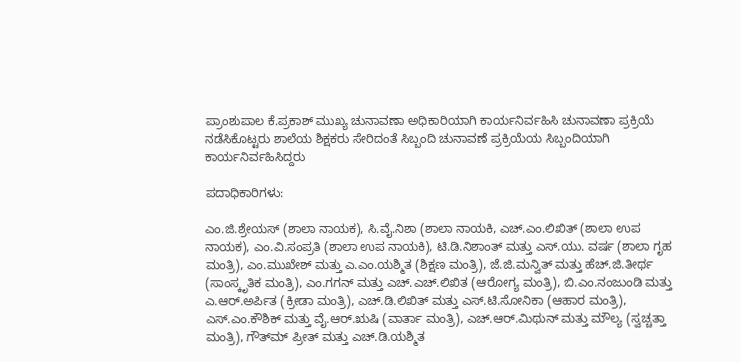ಪ್ರಾಂಶುಪಾಲ ಕೆ.ಪ್ರಕಾಶ್ ಮುಖ್ಯ ಚುನಾವಣಾ ಅಧಿಕಾರಿಯಾಗಿ ಕಾರ್ಯನಿರ್ವಹಿಸಿ ಚುನಾವಣಾ ಪ್ರಕ್ರಿಯೆ ನಡೆಸಿಕೊಟ್ಟರು ಶಾಲೆಯ ಶಿಕ್ಷಕರು ಸೇರಿದಂತೆ ಸಿಬ್ಬಂದಿ ಚುನಾವಣೆ ಪ್ರಕ್ರಿಯೆಯ ಸಿಬ್ಬಂದಿಯಾಗಿ ಕಾರ್ಯನಿರ್ವಹಿಸಿದ್ದರು

ಪದಾಧಿಕಾರಿಗಳು:

ಎಂ.ಜಿ.ಶ್ರೇಯಸ್ (ಶಾಲಾ ನಾಯಕ), ಸಿ.ವೈ.ನಿಶಾ (ಶಾಲಾ ನಾಯಕಿ, ಎಚ್.ಎಂ.ಲಿಖಿತ್ (ಶಾಲಾ ಉಪ ನಾಯಕ), ಎಂ.ವಿ.ಸಂಪ್ರತಿ (ಶಾಲಾ ಉಪ ನಾಯಕಿ), ಟಿ.ಡಿ.ನಿಶಾಂತ್ ಮತ್ತು ಎಸ್.ಯು. ವರ್ಷ (ಶಾಲಾ ಗೃಹ ಮಂತ್ರಿ), ಎಂ.ಮುಖೇಶ್ ಮತ್ತು ಎ.ಎಂ.ಯಶ್ಮಿತ (ಶಿಕ್ಷಣ ಮಂತ್ರಿ), ಜೆ.ಜಿ.ಮನ್ವಿತ್ ಮತ್ತು ಹೆಚ್.ಜಿ.ತೀರ್ಥ (ಸಾಂಸ್ಕೃತಿಕ ಮಂತ್ರಿ), ಎಂ.ಗಗನ್ ಮತ್ತು ಎಚ್.ಎಚ್.ಲಿಖಿತ (ಆರೋಗ್ಯ ಮಂತ್ರಿ), ಬಿ.ಎಂ.ನಂಜುಂಡಿ ಮತ್ತು ಎ.ಆರ್.ಅರ್ಪಿತ (ಕ್ರೀಡಾ ಮಂತ್ರಿ), ಎಚ್.ಡಿ.ಲಿಖಿತ್ ಮತ್ತು ಎಸ್.ಟಿ.ಸೋನಿಕಾ (ಆಹಾರ ಮಂತ್ರಿ), ಎಸ್.ಎಂ.ಕೌಶಿಕ್ ಮತ್ತು ವೈ.ಆರ್.ಋಷಿ (ವಾರ್ತಾ ಮಂತ್ರಿ), ಎಚ್.ಆರ್.ಮಿಥುನ್ ಮತ್ತು ಮೌಲ್ಯ (ಸ್ವಚ್ಚತ್ತಾ ಮಂತ್ರಿ), ಗೌತ್‌ಮ್ ಪ್ರೀತ್ ಮತ್ತು ಎಚ್.ಡಿ.ಯಶ್ಮಿತ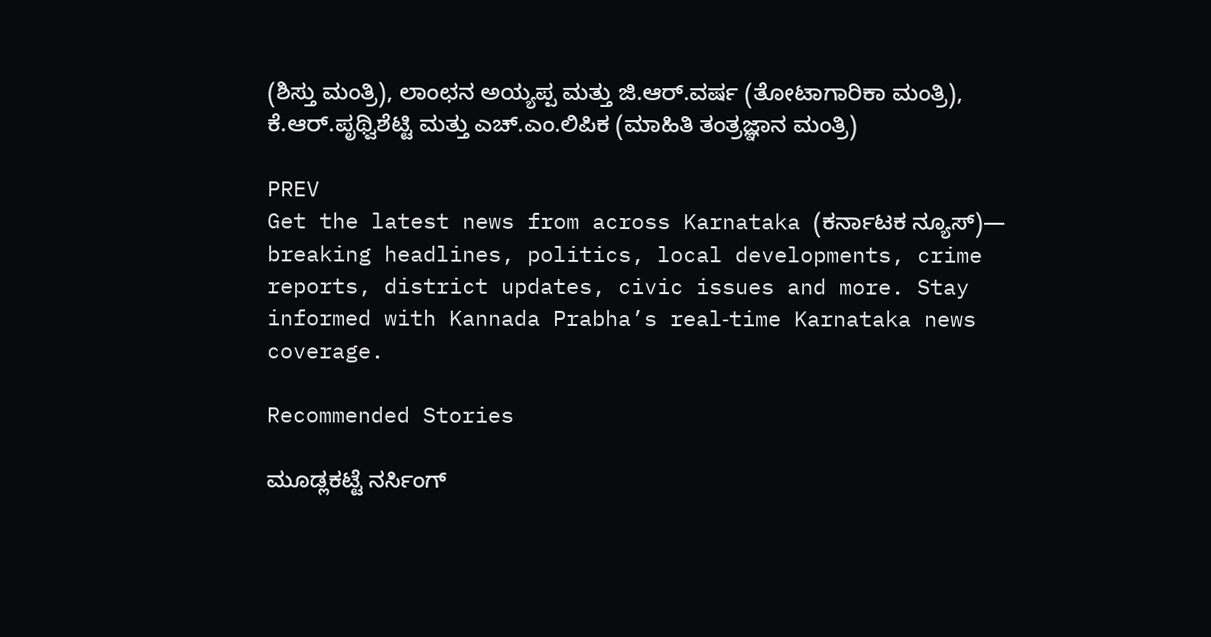(ಶಿಸ್ತು ಮಂತ್ರಿ), ಲಾಂಛನ ಅಯ್ಯಪ್ಪ ಮತ್ತು ಜಿ.ಆರ್.ವರ್ಷ (ತೋಟಾಗಾರಿಕಾ ಮಂತ್ರಿ), ಕೆ.ಆರ್.ಪೃಥ್ವಿಶೆಟ್ಟಿ ಮತ್ತು ಎಚ್.ಎಂ.ಲಿಪಿಕ (ಮಾಹಿತಿ ತಂತ್ರಜ್ಞಾನ ಮಂತ್ರಿ)

PREV
Get the latest news from across Karnataka (ಕರ್ನಾಟಕ ನ್ಯೂಸ್)— breaking headlines, politics, local developments, crime reports, district updates, civic issues and more. Stay informed with Kannada Prabha’s real‑time Karnataka news coverage.

Recommended Stories

ಮೂಡ್ಲಕಟ್ಟೆ ನರ್ಸಿಂಗ್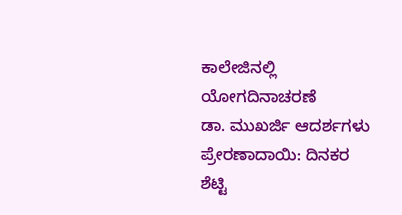ಕಾಲೇಜಿನಲ್ಲಿ ಯೋಗದಿನಾಚರಣೆ
ಡಾ. ಮುಖರ್ಜಿ ಆದರ್ಶಗಳು ಪ್ರೇರಣಾದಾಯಿ: ದಿನಕರ ಶೆಟ್ಟಿ